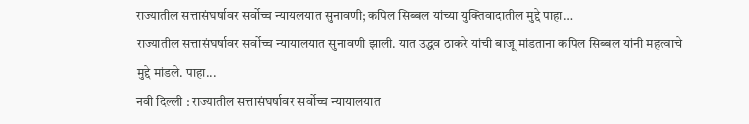राज्यातील सत्तासंघर्षावर सर्वोच्च न्यायलयात सुनावणी; कपिल सिब्बल यांच्या युक्तिवादातील मुद्दे पाहा…
राज्यातील सत्तासंघर्षावर सर्वोच्च न्यायालयात सुनावणी झाली. यात उद्धव ठाकरे यांची बाजू मांडताना कपिल सिब्बल यांनी महत्वाचे मुद्दे मांडले. पाहा...
नवी दिल्ली : राज्यातील सत्तासंघर्षावर सर्वोच्च न्यायालयात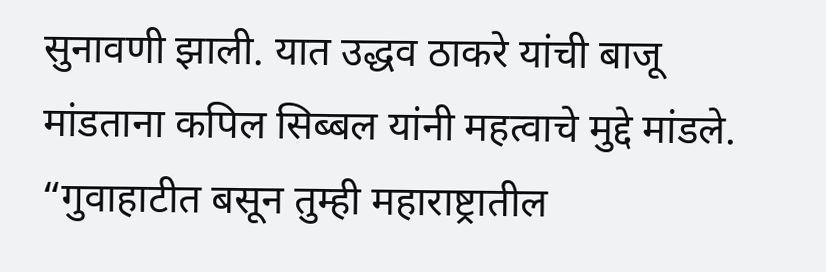सुनावणी झाली. यात उद्धव ठाकरे यांची बाजू मांडताना कपिल सिब्बल यांनी महत्वाचे मुद्दे मांडले. “गुवाहाटीत बसून तुम्ही महाराष्ट्रातील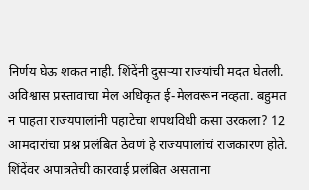निर्णय घेऊ शकत नाही. शिंदेंनी दुसऱ्या राज्यांची मदत घेतली. अविश्वास प्रस्तावाचा मेल अधिकृत ई-मेलवरून नव्हता. बहुमत न पाहता राज्यपालांनी पहाटेचा शपथविधी कसा उरकला? 12 आमदारांचा प्रश्न प्रलंबित ठेवणं हे राज्यपालांचं राजकारण होते. शिंदेंवर अपात्रतेची कारवाई प्रलंबित असताना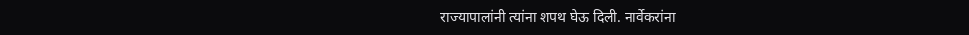राज्यापालांनी त्यांना शपथ घेऊ दिली. नार्वेकरांना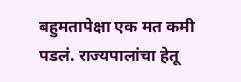बहुमतापेक्षा एक मत कमी पडलं. राज्यपालांचा हेतू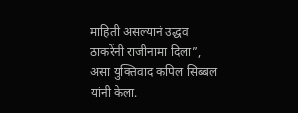माहिती असल्यानं उद्धव ठाकरेंनी राजीनामा दिला”, असा युक्तिवाद कपिल सिब्बल यांनी केला.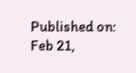Published on: Feb 21,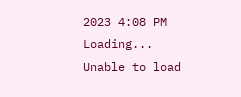2023 4:08 PM
Loading...
Unable to load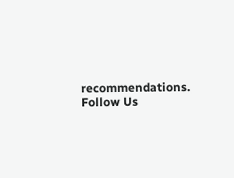recommendations.
Follow Us